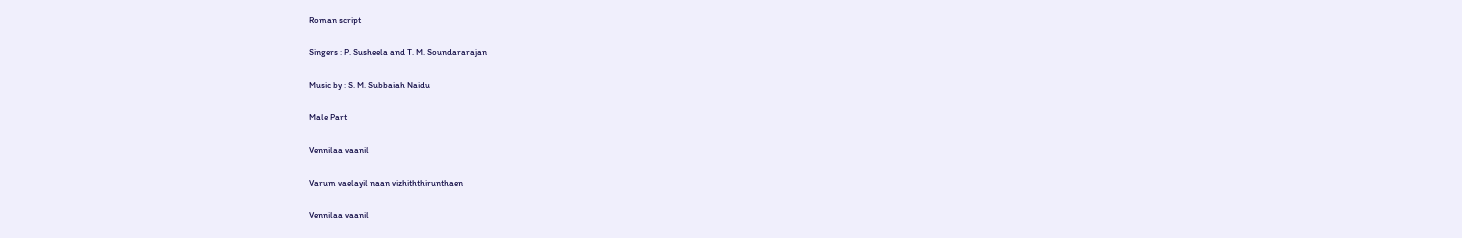Roman script

Singers : P. Susheela and T. M. Soundararajan

Music by : S. M. Subbaiah Naidu

Male Part

Vennilaa vaanil

Varum vaelayil naan vizhiththirunthaen

Vennilaa vaanil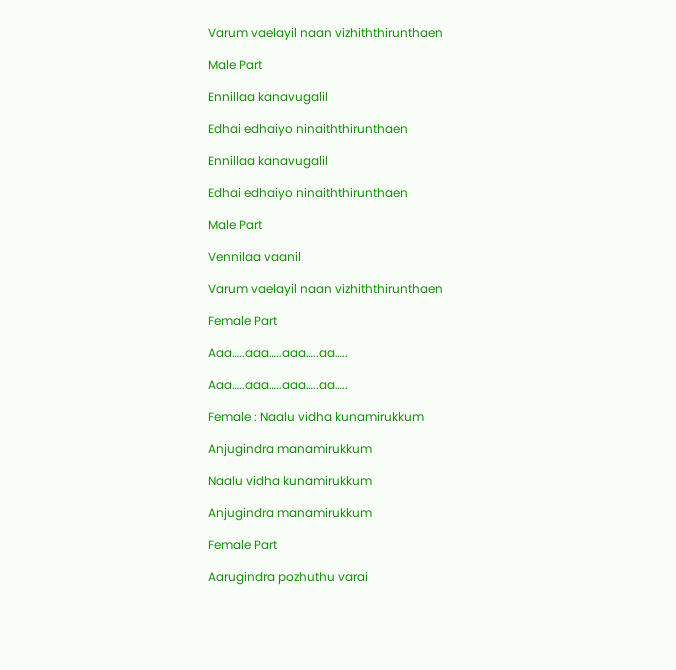Varum vaelayil naan vizhiththirunthaen

Male Part

Ennillaa kanavugalil

Edhai edhaiyo ninaiththirunthaen

Ennillaa kanavugalil

Edhai edhaiyo ninaiththirunthaen

Male Part

Vennilaa vaanil

Varum vaelayil naan vizhiththirunthaen

Female Part

Aaa…..aaa…..aaa…..aa…..

Aaa…..aaa…..aaa…..aa…..

Female : Naalu vidha kunamirukkum

Anjugindra manamirukkum

Naalu vidha kunamirukkum

Anjugindra manamirukkum

Female Part

Aarugindra pozhuthu varai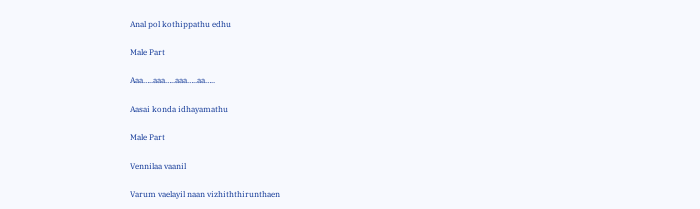Anal pol kothippathu edhu

Male Part

Aaa…..aaa…..aaa…..aa…..

Aasai konda idhayamathu

Male Part

Vennilaa vaanil

Varum vaelayil naan vizhiththirunthaen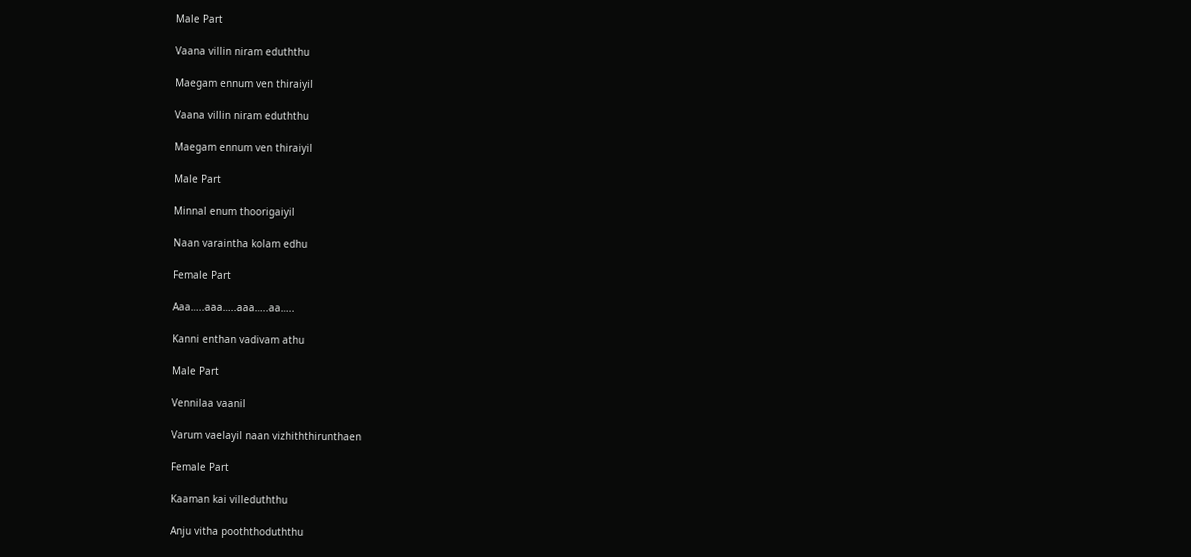Male Part

Vaana villin niram eduththu

Maegam ennum ven thiraiyil

Vaana villin niram eduththu

Maegam ennum ven thiraiyil

Male Part

Minnal enum thoorigaiyil

Naan varaintha kolam edhu

Female Part

Aaa…..aaa…..aaa…..aa…..

Kanni enthan vadivam athu

Male Part

Vennilaa vaanil

Varum vaelayil naan vizhiththirunthaen

Female Part

Kaaman kai villeduththu

Anju vitha pooththoduththu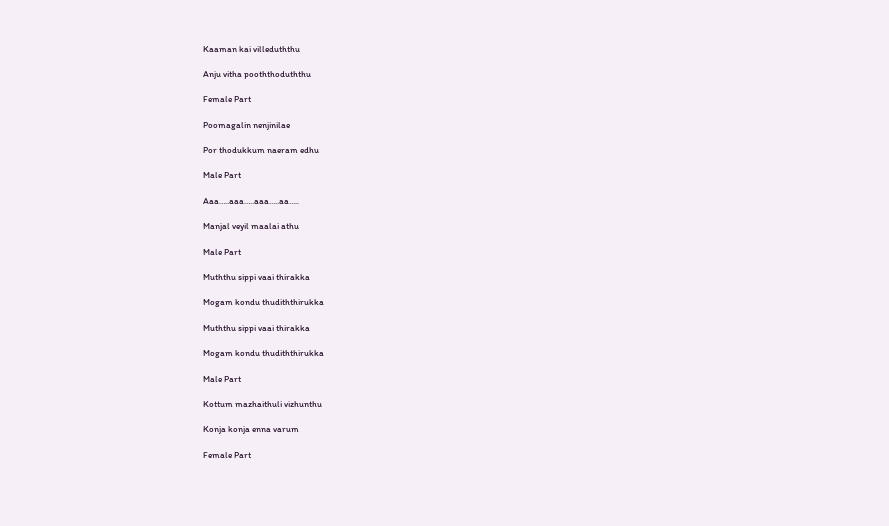Kaaman kai villeduththu

Anju vitha pooththoduththu

Female Part

Poomagalin nenjinilae

Por thodukkum naeram edhu

Male Part

Aaa…..aaa…..aaa…..aa…..

Manjal veyil maalai athu

Male Part

Muththu sippi vaai thirakka

Mogam kondu thudiththirukka

Muththu sippi vaai thirakka

Mogam kondu thudiththirukka

Male Part

Kottum mazhaithuli vizhunthu

Konja konja enna varum

Female Part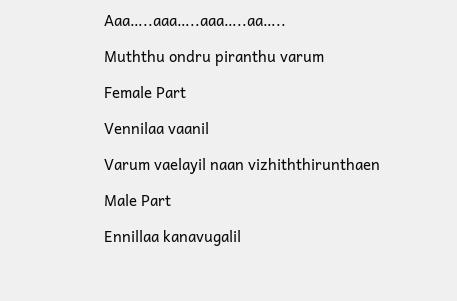Aaa…..aaa…..aaa…..aa…..

Muththu ondru piranthu varum

Female Part

Vennilaa vaanil

Varum vaelayil naan vizhiththirunthaen

Male Part

Ennillaa kanavugalil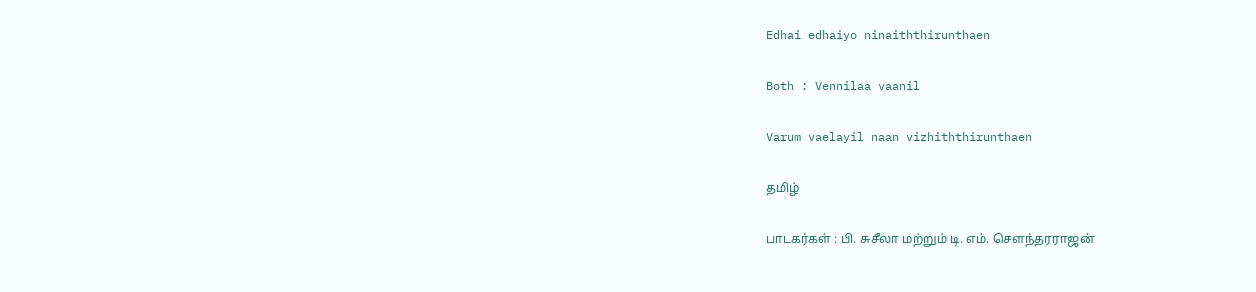Edhai edhaiyo ninaiththirunthaen

Both : Vennilaa vaanil

Varum vaelayil naan vizhiththirunthaen

தமிழ்

பாடகர்கள் : பி. சுசீலா மற்றும் டி. எம். சௌந்தரராஜன்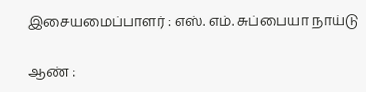இசையமைப்பாளர் : எஸ். எம். சுப்பையா நாய்டு

ஆண் :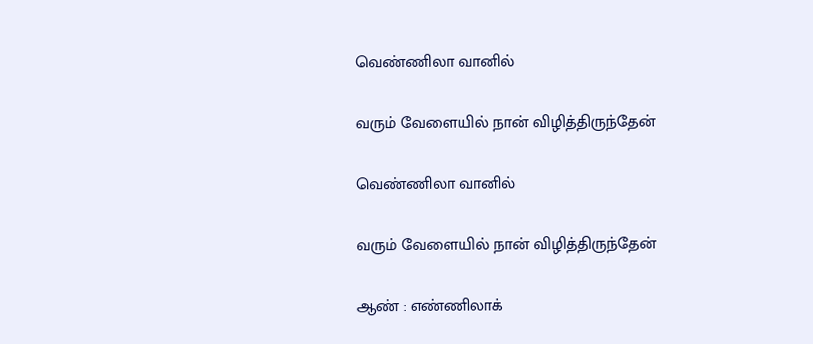வெண்ணிலா வானில்

வரும் வேளையில் நான் விழித்திருந்தேன்

வெண்ணிலா வானில்

வரும் வேளையில் நான் விழித்திருந்தேன்

ஆண் : எண்ணிலாக்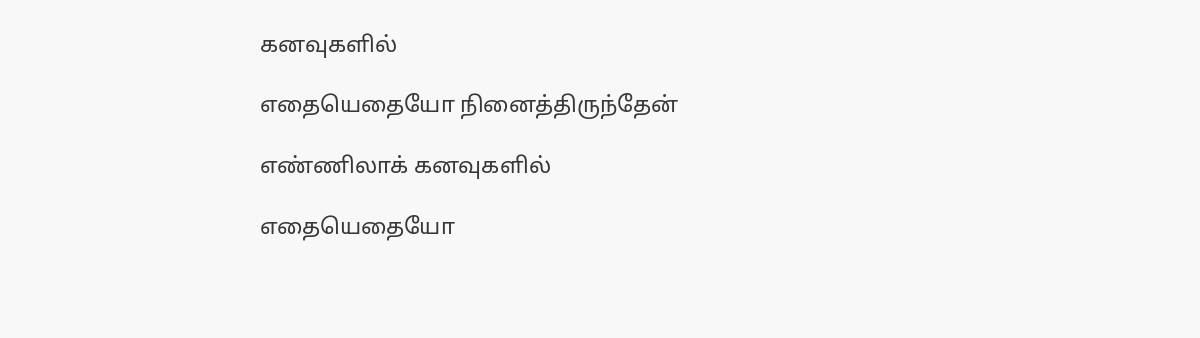கனவுகளில்

எதையெதையோ நினைத்திருந்தேன்

எண்ணிலாக் கனவுகளில்

எதையெதையோ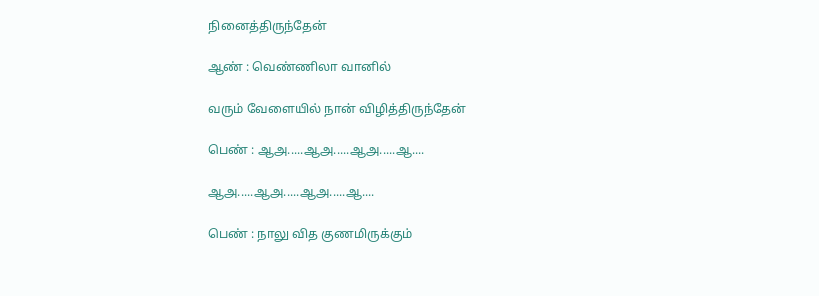நினைத்திருந்தேன்

ஆண் : வெண்ணிலா வானில்

வரும் வேளையில் நான் விழித்திருந்தேன்

பெண் : ஆஅ.....ஆஅ.....ஆஅ.....ஆ....

ஆஅ.....ஆஅ.....ஆஅ.....ஆ....

பெண் : நாலு வித குணமிருக்கும்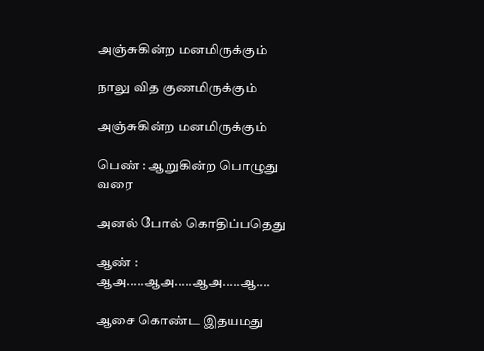அஞ்சுகின்ற மனமிருக்கும்

நாலு வித குணமிருக்கும்

அஞ்சுகின்ற மனமிருக்கும்

பெண் : ஆறுகின்ற பொழுது வரை

அனல் போல் கொதிப்பதெது

ஆண் : ஆஅ.....ஆஅ.....ஆஅ.....ஆ....

ஆசை கொண்ட இதயமது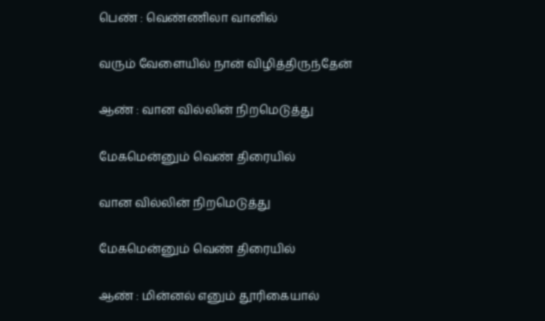பெண் : வெண்ணிலா வானில்

வரும் வேளையில் நான் விழித்திருந்தேன்

ஆண் : வான வில்லின் நிறமெடுத்து

மேகமென்னும் வெண் திரையில்

வான வில்லின் நிறமெடுத்து

மேகமென்னும் வெண் திரையில்

ஆண் : மின்னல் எனும் தூரிகையால்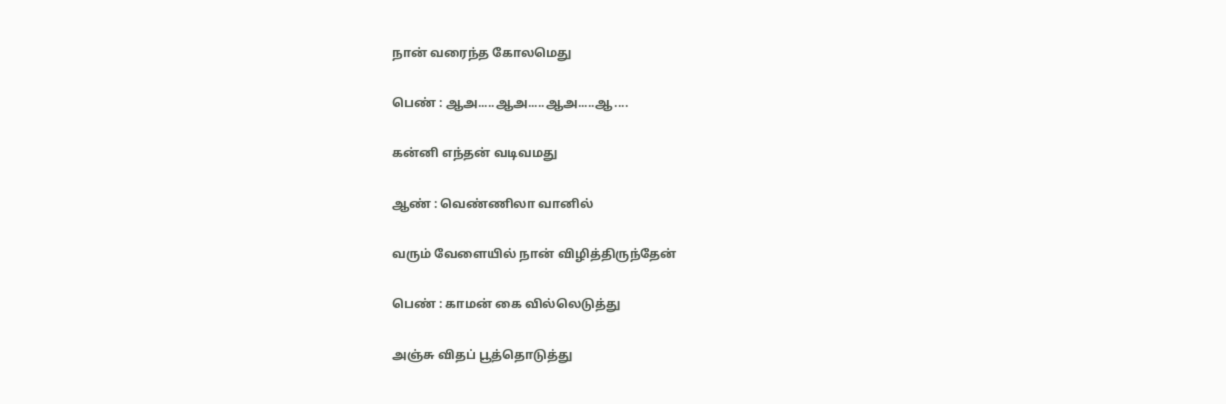நான் வரைந்த கோலமெது

பெண் : ஆஅ.....ஆஅ.....ஆஅ.....ஆ....

கன்னி எந்தன் வடிவமது

ஆண் : வெண்ணிலா வானில்

வரும் வேளையில் நான் விழித்திருந்தேன்

பெண் : காமன் கை வில்லெடுத்து

அஞ்சு விதப் பூத்தொடுத்து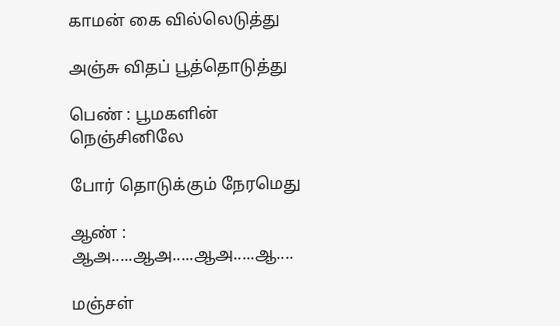காமன் கை வில்லெடுத்து

அஞ்சு விதப் பூத்தொடுத்து

பெண் : பூமகளின் நெஞ்சினிலே

போர் தொடுக்கும் நேரமெது

ஆண் : ஆஅ.....ஆஅ.....ஆஅ.....ஆ....

மஞ்சள்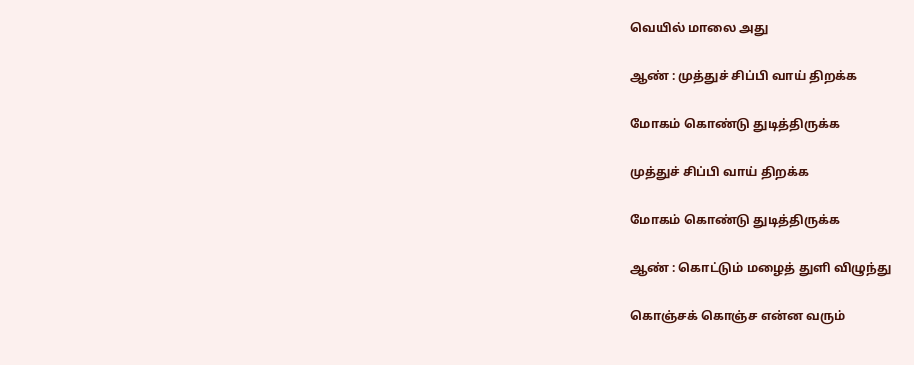வெயில் மாலை அது

ஆண் : முத்துச் சிப்பி வாய் திறக்க

மோகம் கொண்டு துடித்திருக்க

முத்துச் சிப்பி வாய் திறக்க

மோகம் கொண்டு துடித்திருக்க

ஆண் : கொட்டும் மழைத் துளி விழுந்து

கொஞ்சக் கொஞ்ச என்ன வரும்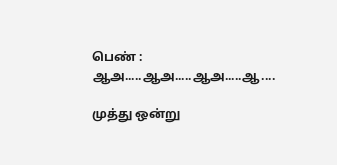பெண் : ஆஅ.....ஆஅ.....ஆஅ.....ஆ....

முத்து ஒன்று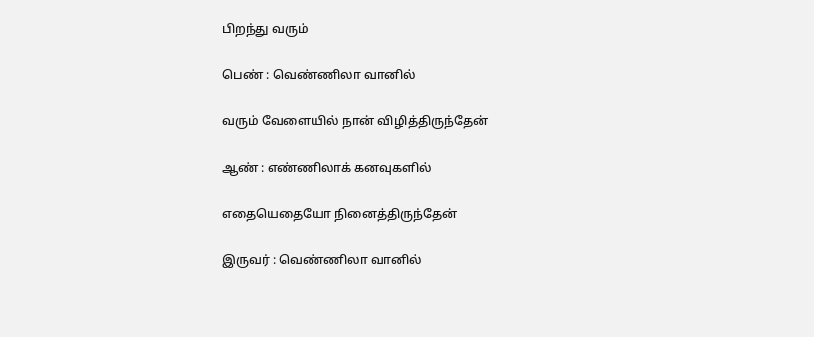பிறந்து வரும்

பெண் : வெண்ணிலா வானில்

வரும் வேளையில் நான் விழித்திருந்தேன்

ஆண் : எண்ணிலாக் கனவுகளில்

எதையெதையோ நினைத்திருந்தேன்

இருவர் : வெண்ணிலா வானில்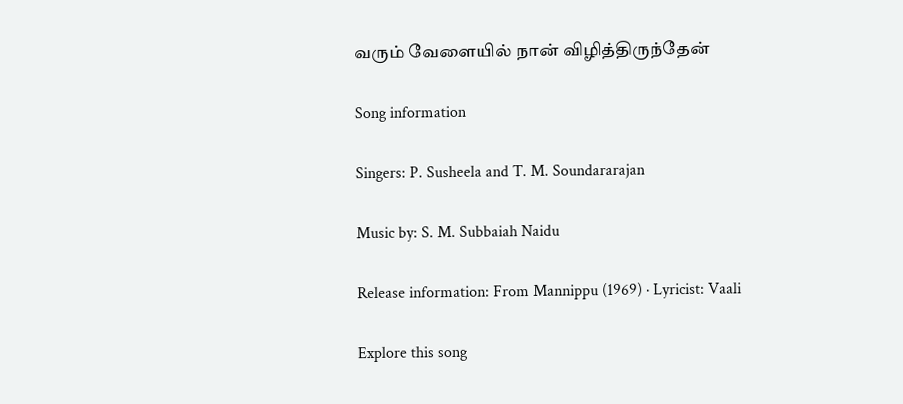வரும் வேளையில் நான் விழித்திருந்தேன்

Song information

Singers: P. Susheela and T. M. Soundararajan

Music by: S. M. Subbaiah Naidu

Release information: From Mannippu (1969) · Lyricist: Vaali

Explore this song